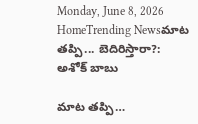Monday, June 8, 2026
HomeTrending Newsమాట తప్పి... బెదిరిస్తారా?: అశోక్ బాబు

మాట తప్పి…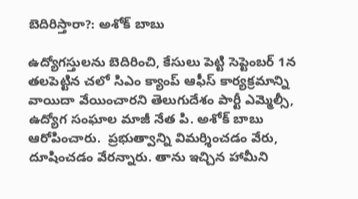బెదిరిస్తారా?: అశోక్ బాబు

ఉద్యోగస్తులను బెదిరించి, కేసులు పెట్టి సెప్టెంబర్ 1న తలపెట్టిన చలో సిఎం క్యాంప్ ఆఫీస్ కార్యక్రమాన్ని వాయిదా వేయించారని తెలుగుదేశం పార్టీ ఎమ్మెల్సీ, ఉద్యోగ సంఘాల మాజీ నేత పి. అశోక్ బాబు ఆరోపించారు.  ప్రభుత్వాన్ని విమర్శించడం వేరు, దూషించడం వేరన్నారు. తాను ఇచ్చిన హామీని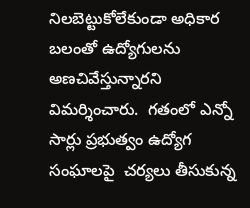నిలబెట్టుకోలేకుండా అధికార బలంతో ఉద్యోగులను అణచివేస్తున్నారని విమర్శించారు.  గతంలో ఎన్నో సార్లు ప్రభుత్వం ఉద్యోగ సంఘాలపై  చర్యలు తీసుకున్న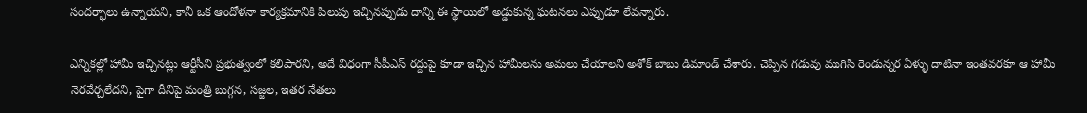సందర్భాలు ఉన్నాయని, కానీ ఒక ఆందోళనా కార్యక్రమానికి పిలుపు ఇచ్చినప్పుడు దాన్ని ఈ స్థాయిలో అడ్డుకున్న ఘటనలు ఎప్పుడూ లేవన్నారు.

ఎన్నికల్లో హామీ ఇచ్చినట్లు ఆర్టీసీని ప్రభుత్వంలో కలిపారని, అదే విధంగా సీపీఎస్ రద్దుపై కూడా ఇచ్చిన హామీలను అమలు చేయాలని అశోక్ బాబు డిమాండ్ చేశారు. చెప్పిన గడువు ముగిసి రెండున్నర ఏళ్ళు దాటినా ఇంతవరకూ ఆ హామీ నెరవేర్చలేదని, పైగా దీనిపై మంత్రి బుగ్గన, సజ్జల, ఇతర నేతలు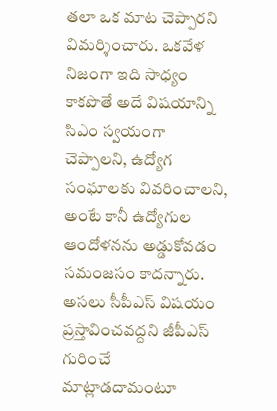తలా ఒక మాట చెప్పారని విమర్శించారు. ఒకవేళ నిజంగా ఇది సాధ్యం కాకపొతే అదే విషయాన్ని సిఎం స్వయంగా చెప్పాలని, ఉద్యోగ సంఘాలకు వివరించాలని, అంటే కానీ ఉద్యోగుల ఆందోళనను అడ్డుకోవడం సమంజసం కాదన్నారు. అసలు సీపీఎస్ విషయం ప్రస్తావించవద్దని జీపీఎస్ గురించే మాట్లాడదామంటూ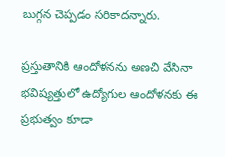బుగ్గన చెప్పడం సరికాదన్నారు.

ప్రస్తుతానికి ఆందోళనను అణచి వేసినా భవిష్యత్తులో ఉద్యోగుల ఆందోళనకు ఈ ప్రభుత్వం కూడా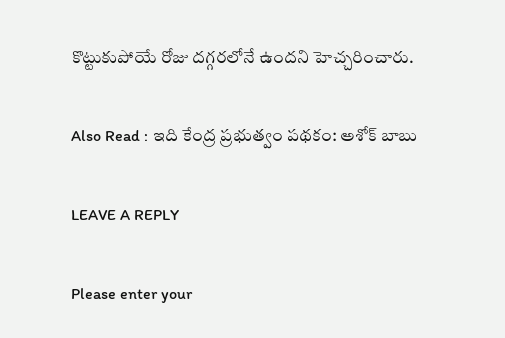కొట్టుకుపోయే రోజు దగ్గరలోనే ఉందని హెచ్చరించారు.

Also Read : ఇది కేంద్ర ప్రభుత్వం పథకం: అశోక్ బాబు

LEAVE A REPLY

Please enter your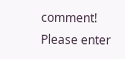comment!
Please enter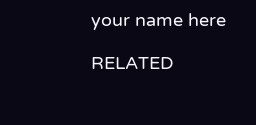your name here

RELATED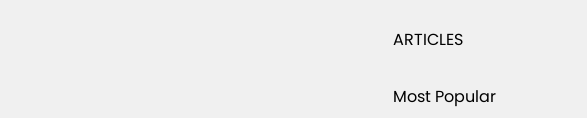ARTICLES

Most Popular